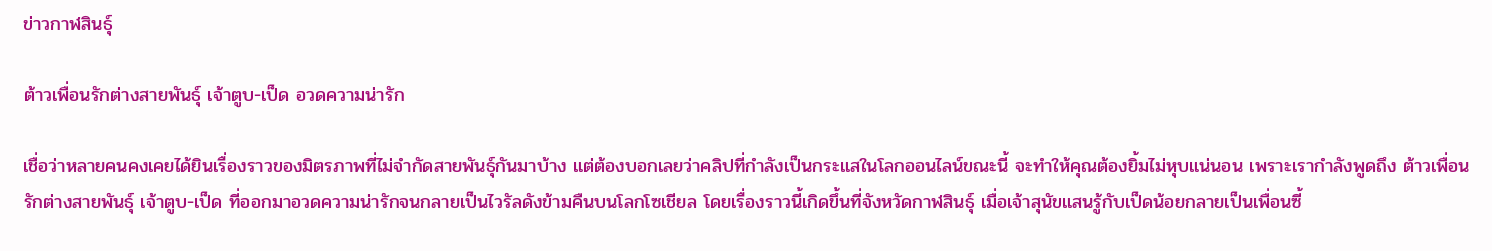ข่าวกาฬสินธุ์

ต้าวเพื่อนรักต่างสายพันธุ์ เจ้าตูบ-เป็ด อวดความน่ารัก

เชื่อว่าหลายคนคงเคยได้ยินเรื่องราวของมิตรภาพที่ไม่จำกัดสายพันธุ์กันมาบ้าง แต่ต้องบอกเลยว่าคลิปที่กำลังเป็นกระแสในโลกออนไลน์ขณะนี้ จะทำให้คุณต้องยิ้มไม่หุบแน่นอน เพราะเรากำลังพูดถึง ต้าวเพื่อนรักต่างสายพันธุ์ เจ้าตูบ-เป็ด ที่ออกมาอวดความน่ารักจนกลายเป็นไวรัลดังข้ามคืนบนโลกโซเชียล โดยเรื่องราวนี้เกิดขึ้นที่จังหวัดกาฬสินธุ์ เมื่อเจ้าสุนัขแสนรู้กับเป็ดน้อยกลายเป็นเพื่อนซี้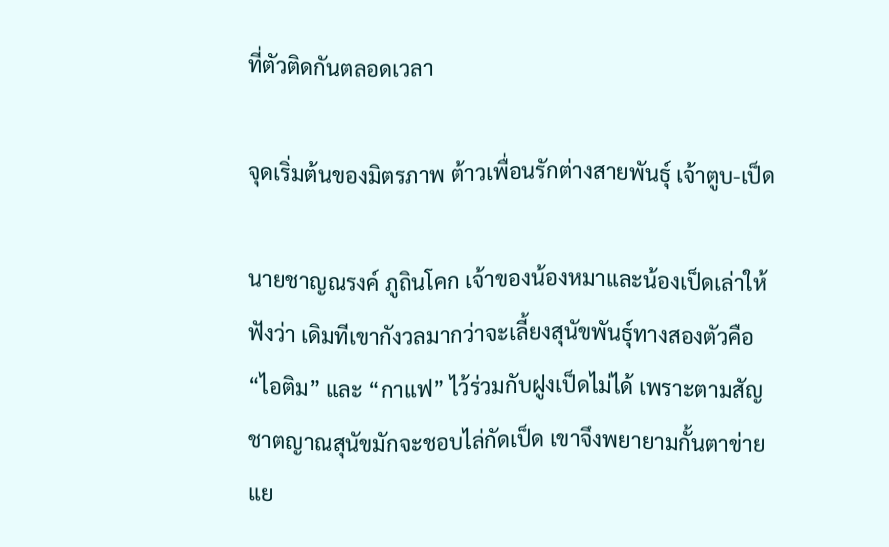ที่ตัวติดกันตลอดเวลา

จุดเริ่มต้นของมิตรภาพ ต้าวเพื่อนรักต่างสายพันธุ์ เจ้าตูบ-เป็ด

นายชาญณรงค์ ภูถินโคก เจ้าของน้องหมาและน้องเป็ดเล่าให้ฟังว่า เดิมทีเขากังวลมากว่าจะเลี้ยงสุนัขพันธุ์ทางสองตัวคือ “ไอติม” และ “กาแฟ” ไว้ร่วมกับฝูงเป็ดไม่ได้ เพราะตามสัญชาตญาณสุนัขมักจะชอบไล่กัดเป็ด เขาจึงพยายามกั้นตาข่ายแย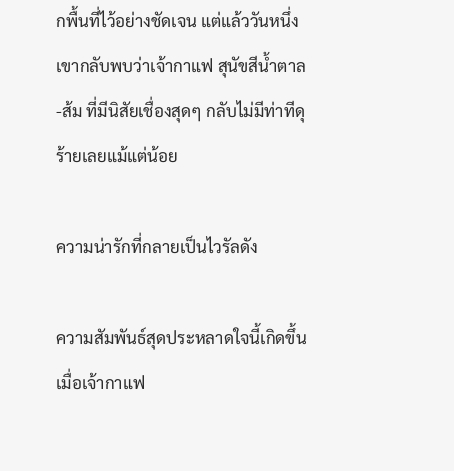กพื้นที่ไว้อย่างชัดเจน แต่แล้ววันหนึ่งเขากลับพบว่าเจ้ากาแฟ สุนัขสีน้ำตาล-ส้ม ที่มีนิสัยเชื่องสุดๆ กลับไม่มีท่าทีดุร้ายเลยแม้แต่น้อย

ความน่ารักที่กลายเป็นไวรัลดัง

ความสัมพันธ์สุดประหลาดใจนี้เกิดขึ้นเมื่อเจ้ากาแฟ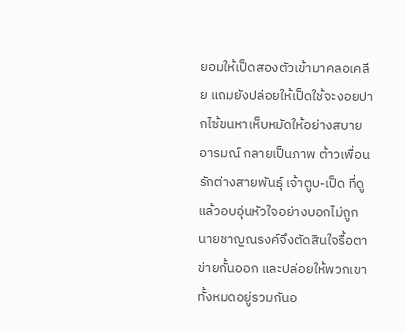ยอมให้เป็ดสองตัวเข้ามาคลอเคลีย แถมยังปล่อยให้เป็ดใช้จะงอยปากไซ้ขนหาเห็บหมัดให้อย่างสบายอารมณ์ กลายเป็นภาพ ต้าวเพื่อนรักต่างสายพันธุ์ เจ้าตูบ-เป็ด ที่ดูแล้วอบอุ่นหัวใจอย่างบอกไม่ถูก นายชาญณรงค์จึงตัดสินใจรื้อตาข่ายกั้นออก และปล่อยให้พวกเขาทั้งหมดอยู่รวมกันอ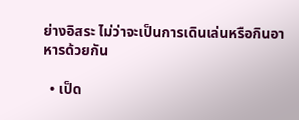ย่างอิสระ ไม่ว่าจะเป็นการเดินเล่นหรือกินอาหารด้วยกัน

  • เป็ด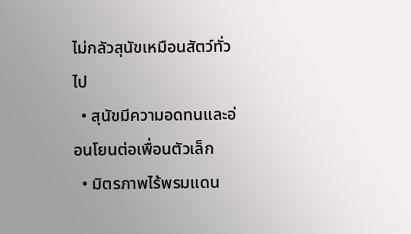ไม่กลัวสุนัขเหมือนสัตว์ทั่วไป
  • สุนัขมีความอดทนและอ่อนโยนต่อเพื่อนตัวเล็ก
  • มิตรภาพไร้พรมแดน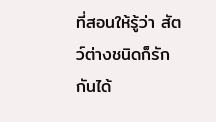ที่สอนให้รู้ว่า สัตว์ต่างชนิดก็รักกันได้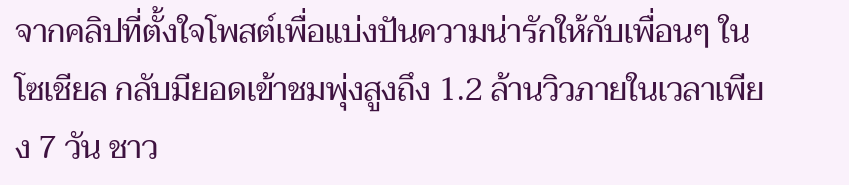จากคลิปที่ตั้งใจโพสต์เพื่อแบ่งปันความน่ารักให้กับเพื่อนๆ ในโซเชียล กลับมียอดเข้าชมพุ่งสูงถึง 1.2 ล้านวิวภายในเวลาเพียง 7 วัน ชาว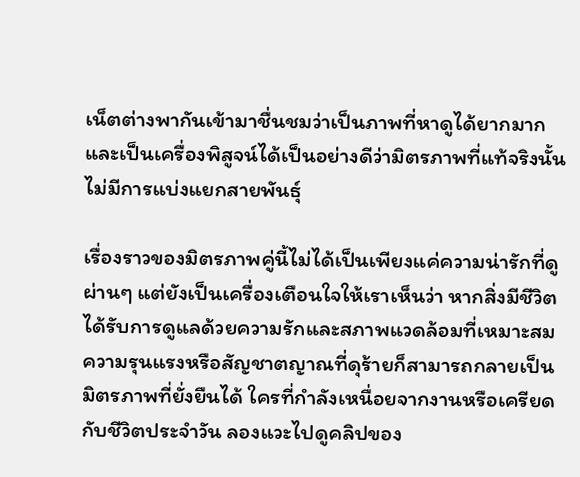เน็ตต่างพากันเข้ามาชื่นชมว่าเป็นภาพที่หาดูได้ยากมาก และเป็นเครื่องพิสูจน์ได้เป็นอย่างดีว่ามิตรภาพที่แท้จริงนั้นไม่มีการแบ่งแยกสายพันธุ์

เรื่องราวของมิตรภาพคู่นี้ไม่ได้เป็นเพียงแค่ความน่ารักที่ดูผ่านๆ แต่ยังเป็นเครื่องเตือนใจให้เราเห็นว่า หากสิ่งมีชีวิตได้รับการดูแลด้วยความรักและสภาพแวดล้อมที่เหมาะสม ความรุนแรงหรือสัญชาตญาณที่ดุร้ายก็สามารถกลายเป็นมิตรภาพที่ยั่งยืนได้ ใครที่กำลังเหนื่อยจากงานหรือเครียดกับชีวิตประจำวัน ลองแวะไปดูคลิปของ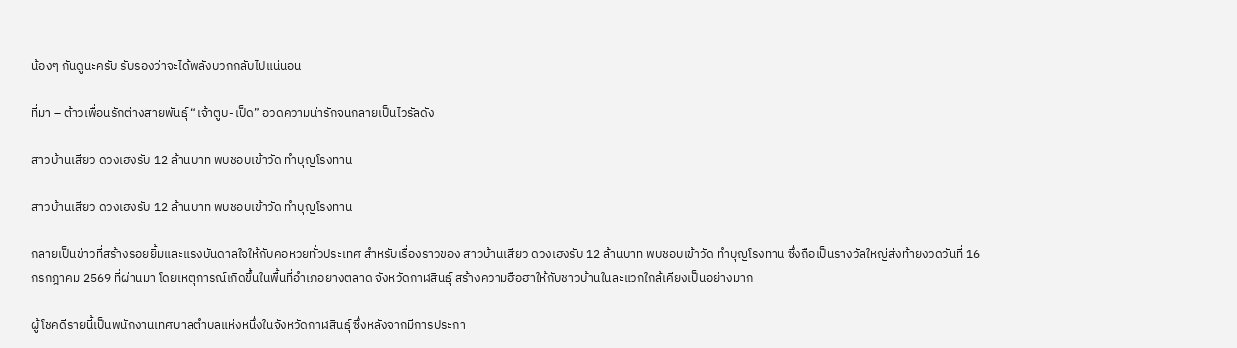น้องๆ กันดูนะครับ รับรองว่าจะได้พลังบวกกลับไปแน่นอน

ที่มา – ต้าวเพื่อนรักต่างสายพันธุ์ “เจ้าตูบ-เป็ด” อวดความน่ารักจนกลายเป็นไวรัลดัง

สาวบ้านเสียว ดวงเฮงรับ 12 ล้านบาท พบชอบเข้าวัด ทำบุญโรงทาน

สาวบ้านเสียว ดวงเฮงรับ 12 ล้านบาท พบชอบเข้าวัด ทำบุญโรงทาน

กลายเป็นข่าวที่สร้างรอยยิ้มและแรงบันดาลใจให้กับคอหวยทั่วประเทศ สำหรับเรื่องราวของ สาวบ้านเสียว ดวงเฮงรับ 12 ล้านบาท พบชอบเข้าวัด ทำบุญโรงทาน ซึ่งถือเป็นรางวัลใหญ่ส่งท้ายงวดวันที่ 16 กรกฎาคม 2569 ที่ผ่านมา โดยเหตุการณ์เกิดขึ้นในพื้นที่อำเภอยางตลาด จังหวัดกาฬสินธุ์ สร้างความฮือฮาให้กับชาวบ้านในละแวกใกล้เคียงเป็นอย่างมาก

ผู้โชคดีรายนี้เป็นพนักงานเทศบาลตำบลแห่งหนึ่งในจังหวัดกาฬสินธุ์ ซึ่งหลังจากมีการประกา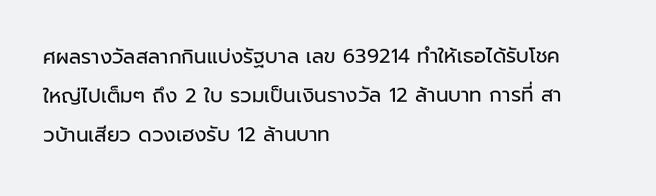ศผลรางวัลสลากกินแบ่งรัฐบาล เลข 639214 ทำให้เธอได้รับโชคใหญ่ไปเต็มๆ ถึง 2 ใบ รวมเป็นเงินรางวัล 12 ล้านบาท การที่ สาวบ้านเสียว ดวงเฮงรับ 12 ล้านบาท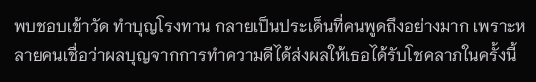พบชอบเข้าวัด ทำบุญโรงทาน กลายเป็นประเด็นที่คนพูดถึงอย่างมาก เพราะหลายคนเชื่อว่าผลบุญจากการทำความดีได้ส่งผลให้เธอได้รับโชคลาภในครั้งนี้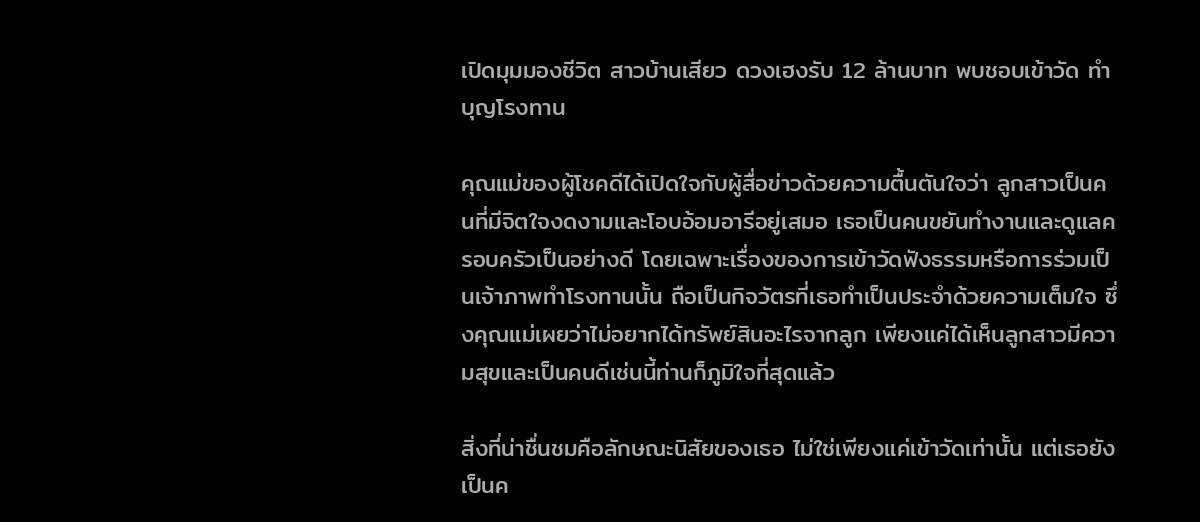เปิดมุมมองชีวิต สาวบ้านเสียว ดวงเฮงรับ 12 ล้านบาท พบชอบเข้าวัด ทำบุญโรงทาน

คุณแม่ของผู้โชคดีได้เปิดใจกับผู้สื่อข่าวด้วยความตื้นตันใจว่า ลูกสาวเป็นคนที่มีจิตใจงดงามและโอบอ้อมอารีอยู่เสมอ เธอเป็นคนขยันทำงานและดูแลครอบครัวเป็นอย่างดี โดยเฉพาะเรื่องของการเข้าวัดฟังธรรมหรือการร่วมเป็นเจ้าภาพทำโรงทานนั้น ถือเป็นกิจวัตรที่เธอทำเป็นประจำด้วยความเต็มใจ ซึ่งคุณแม่เผยว่าไม่อยากได้ทรัพย์สินอะไรจากลูก เพียงแค่ได้เห็นลูกสาวมีความสุขและเป็นคนดีเช่นนี้ท่านก็ภูมิใจที่สุดแล้ว

สิ่งที่น่าชื่นชมคือลักษณะนิสัยของเธอ ไม่ใช่เพียงแค่เข้าวัดเท่านั้น แต่เธอยังเป็นค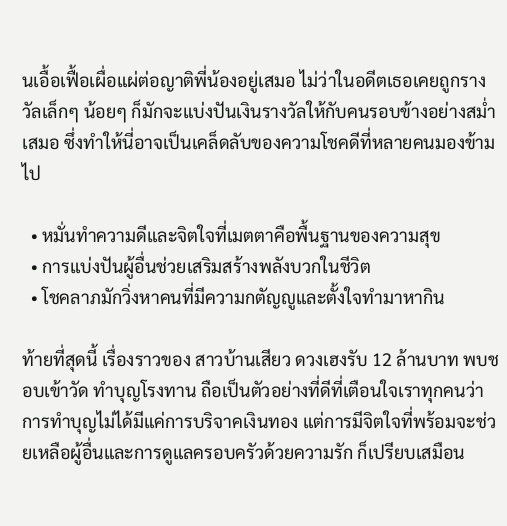นเอื้อเฟื้อเผื่อแผ่ต่อญาติพี่น้องอยู่เสมอ ไม่ว่าในอดีตเธอเคยถูกรางวัลเล็กๆ น้อยๆ ก็มักจะแบ่งปันเงินรางวัลให้กับคนรอบข้างอย่างสม่ำเสมอ ซึ่งทำให้นี่อาจเป็นเคล็ดลับของความโชคดีที่หลายคนมองข้ามไป

  • หมั่นทำความดีและจิตใจที่เมตตาคือพื้นฐานของความสุข
  • การแบ่งปันผู้อื่นช่วยเสริมสร้างพลังบวกในชีวิต
  • โชคลาภมักวิ่งหาคนที่มีความกตัญญูและตั้งใจทำมาหากิน

ท้ายที่สุดนี้ เรื่องราวของ สาวบ้านเสียว ดวงเฮงรับ 12 ล้านบาท พบชอบเข้าวัด ทำบุญโรงทาน ถือเป็นตัวอย่างที่ดีที่เตือนใจเราทุกคนว่า การทำบุญไม่ได้มีแค่การบริจาคเงินทอง แต่การมีจิตใจที่พร้อมจะช่วยเหลือผู้อื่นและการดูแลครอบครัวด้วยความรัก ก็เปรียบเสมือน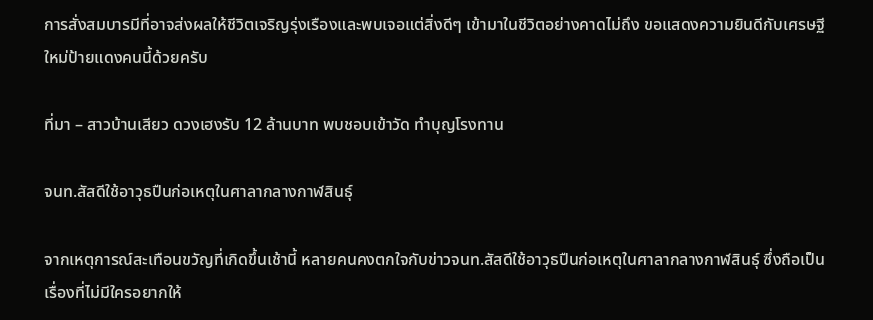การสั่งสมบารมีที่อาจส่งผลให้ชีวิตเจริญรุ่งเรืองและพบเจอแต่สิ่งดีๆ เข้ามาในชีวิตอย่างคาดไม่ถึง ขอแสดงความยินดีกับเศรษฐีใหม่ป้ายแดงคนนี้ด้วยครับ

ที่มา – สาวบ้านเสียว ดวงเฮงรับ 12 ล้านบาท พบชอบเข้าวัด ทำบุญโรงทาน

จนท.สัสดีใช้อาวุธปืนก่อเหตุในศาลากลางกาฬสินธุ์

จากเหตุการณ์สะเทือนขวัญที่เกิดขึ้นเช้านี้ หลายคนคงตกใจกับข่าวจนท.สัสดีใช้อาวุธปืนก่อเหตุในศาลากลางกาฬสินธุ์ ซึ่งถือเป็นเรื่องที่ไม่มีใครอยากให้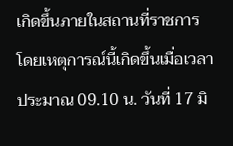เกิดขึ้นภายในสถานที่ราชการ โดยเหตุการณ์นี้เกิดขึ้นเมื่อเวลาประมาณ 09.10 น. วันที่ 17 มิ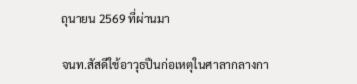ถุนายน 2569 ที่ผ่านมา

จนท.สัสดีใช้อาวุธปืนก่อเหตุในศาลากลางกา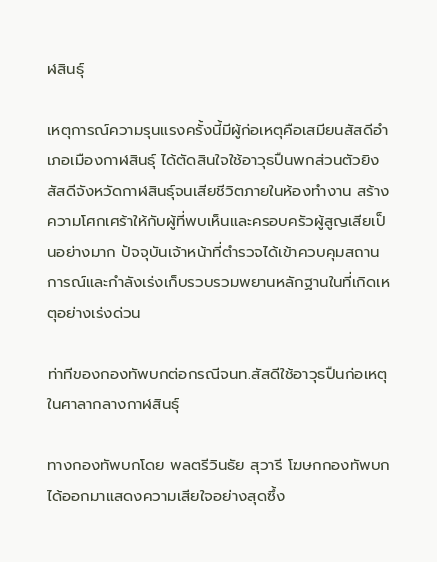ฬสินธุ์

เหตุการณ์ความรุนแรงครั้งนี้มีผู้ก่อเหตุคือเสมียนสัสดีอำเภอเมืองกาฬสินธุ์ ได้ตัดสินใจใช้อาวุธปืนพกส่วนตัวยิงสัสดีจังหวัดกาฬสินธุ์จนเสียชีวิตภายในห้องทำงาน สร้างความโศกเศร้าให้กับผู้ที่พบเห็นและครอบครัวผู้สูญเสียเป็นอย่างมาก ปัจจุบันเจ้าหน้าที่ตำรวจได้เข้าควบคุมสถานการณ์และกำลังเร่งเก็บรวบรวมพยานหลักฐานในที่เกิดเหตุอย่างเร่งด่วน

ท่าทีของกองทัพบกต่อกรณีจนท.สัสดีใช้อาวุธปืนก่อเหตุในศาลากลางกาฬสินธุ์

ทางกองทัพบกโดย พลตรีวินธัย สุวารี โฆษกกองทัพบก ได้ออกมาแสดงความเสียใจอย่างสุดซึ้ง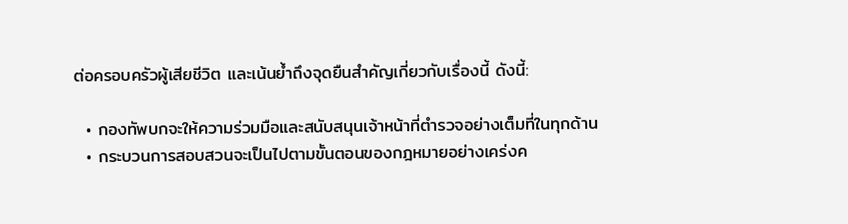ต่อครอบครัวผู้เสียชีวิต และเน้นย้ำถึงจุดยืนสำคัญเกี่ยวกับเรื่องนี้ ดังนี้:

  • กองทัพบกจะให้ความร่วมมือและสนับสนุนเจ้าหน้าที่ตำรวจอย่างเต็มที่ในทุกด้าน
  • กระบวนการสอบสวนจะเป็นไปตามขั้นตอนของกฎหมายอย่างเคร่งค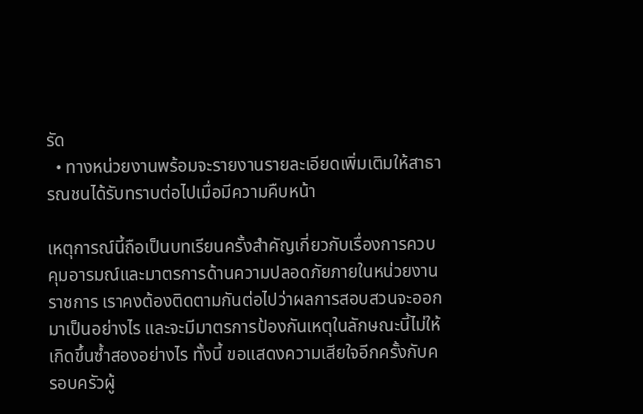รัด
  • ทางหน่วยงานพร้อมจะรายงานรายละเอียดเพิ่มเติมให้สาธารณชนได้รับทราบต่อไปเมื่อมีความคืบหน้า

เหตุการณ์นี้ถือเป็นบทเรียนครั้งสำคัญเกี่ยวกับเรื่องการควบคุมอารมณ์และมาตรการด้านความปลอดภัยภายในหน่วยงานราชการ เราคงต้องติดตามกันต่อไปว่าผลการสอบสวนจะออกมาเป็นอย่างไร และจะมีมาตรการป้องกันเหตุในลักษณะนี้ไม่ให้เกิดขึ้นซ้ำสองอย่างไร ทั้งนี้ ขอแสดงความเสียใจอีกครั้งกับครอบครัวผู้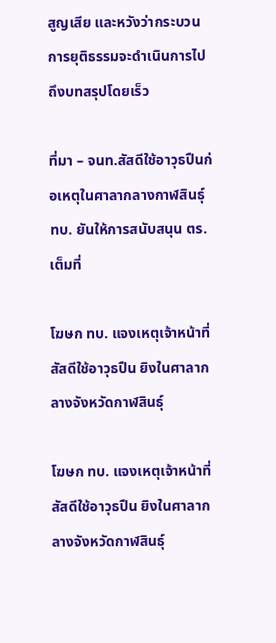สูญเสีย และหวังว่ากระบวนการยุติธรรมจะดำเนินการไปถึงบทสรุปโดยเร็ว

ที่มา – จนท.สัสดีใช้อาวุธปืนก่อเหตุในศาลากลางกาฬสินธุ์ ทบ. ยันให้การสนับสนุน ตร. เต็มที่

โฆษก ทบ. แจงเหตุเจ้าหน้าที่สัสดีใช้อาวุธปืน ยิงในศาลากลางจังหวัดกาฬสินธุ์

โฆษก ทบ. แจงเหตุเจ้าหน้าที่สัสดีใช้อาวุธปืน ยิงในศาลากลางจังหวัดกาฬสินธุ์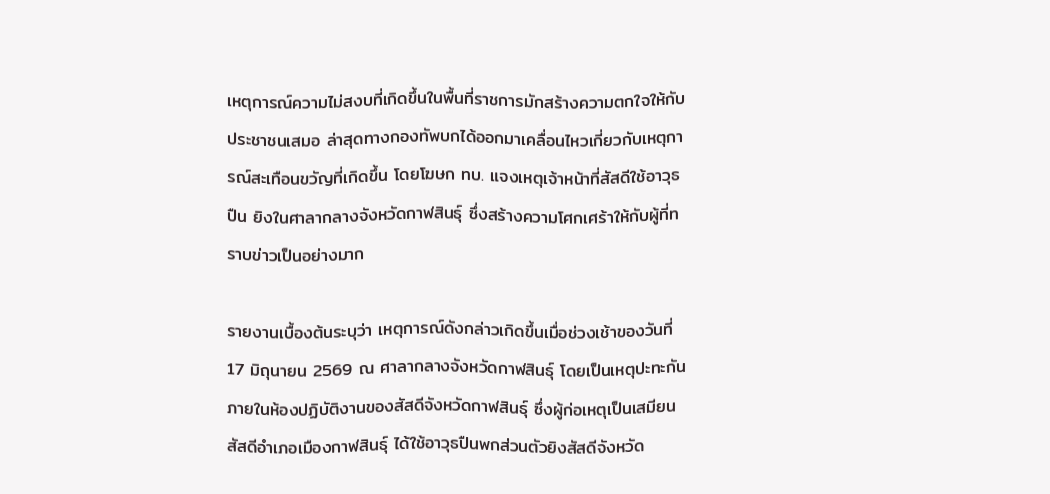เหตุการณ์ความไม่สงบที่เกิดขึ้นในพื้นที่ราชการมักสร้างความตกใจให้กับประชาชนเสมอ ล่าสุดทางกองทัพบกได้ออกมาเคลื่อนไหวเกี่ยวกับเหตุการณ์สะเทือนขวัญที่เกิดขึ้น โดยโฆษก ทบ. แจงเหตุเจ้าหน้าที่สัสดีใช้อาวุธปืน ยิงในศาลากลางจังหวัดกาฬสินธุ์ ซึ่งสร้างความโศกเศร้าให้กับผู้ที่ทราบข่าวเป็นอย่างมาก

รายงานเบื้องต้นระบุว่า เหตุการณ์ดังกล่าวเกิดขึ้นเมื่อช่วงเช้าของวันที่ 17 มิถุนายน 2569 ณ ศาลากลางจังหวัดกาฬสินธุ์ โดยเป็นเหตุปะทะกันภายในห้องปฏิบัติงานของสัสดีจังหวัดกาฬสินธุ์ ซึ่งผู้ก่อเหตุเป็นเสมียนสัสดีอำเภอเมืองกาฬสินธุ์ ได้ใช้อาวุธปืนพกส่วนตัวยิงสัสดีจังหวัด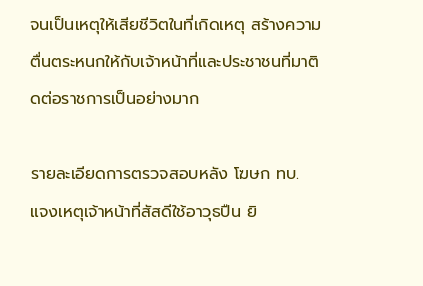จนเป็นเหตุให้เสียชีวิตในที่เกิดเหตุ สร้างความตื่นตระหนกให้กับเจ้าหน้าที่และประชาชนที่มาติดต่อราชการเป็นอย่างมาก

รายละเอียดการตรวจสอบหลัง โฆษก ทบ. แจงเหตุเจ้าหน้าที่สัสดีใช้อาวุธปืน ยิ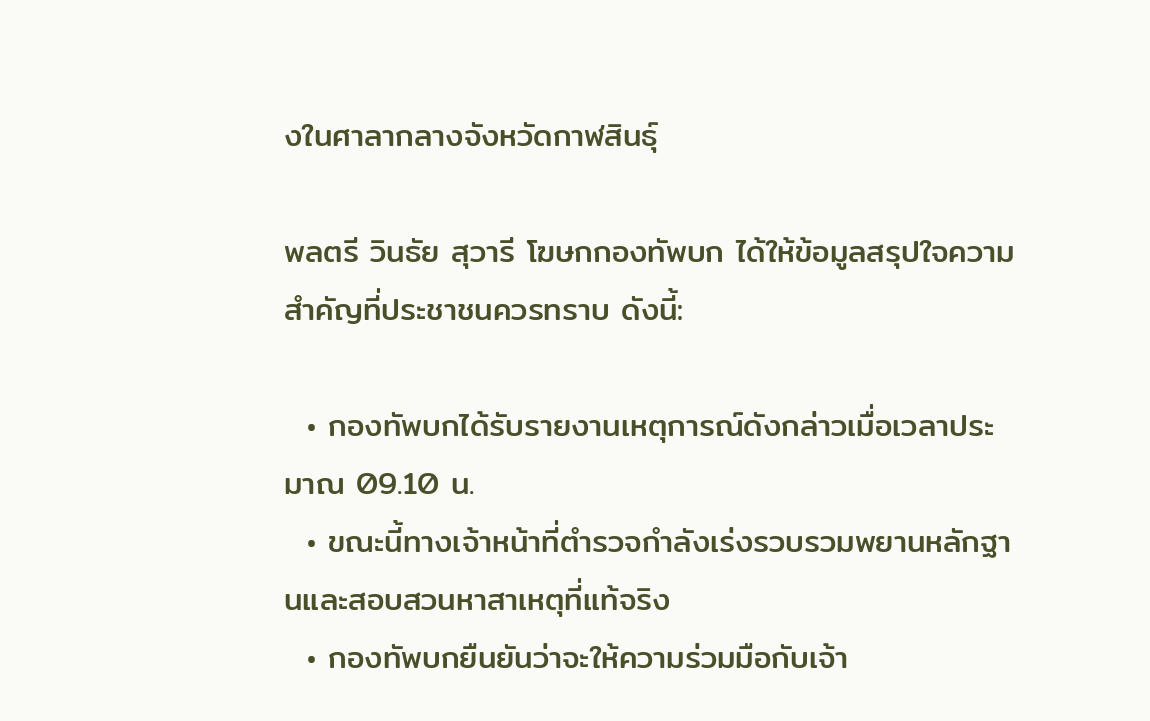งในศาลากลางจังหวัดกาฬสินธุ์

พลตรี วินธัย สุวารี โฆษกกองทัพบก ได้ให้ข้อมูลสรุปใจความสำคัญที่ประชาชนควรทราบ ดังนี้:

  • กองทัพบกได้รับรายงานเหตุการณ์ดังกล่าวเมื่อเวลาประมาณ 09.10 น.
  • ขณะนี้ทางเจ้าหน้าที่ตำรวจกำลังเร่งรวบรวมพยานหลักฐานและสอบสวนหาสาเหตุที่แท้จริง
  • กองทัพบกยืนยันว่าจะให้ความร่วมมือกับเจ้า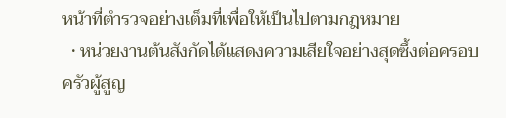หน้าที่ตำรวจอย่างเต็มที่เพื่อให้เป็นไปตามกฎหมาย
  • หน่วยงานต้นสังกัดได้แสดงความเสียใจอย่างสุดซึ้งต่อครอบครัวผู้สูญ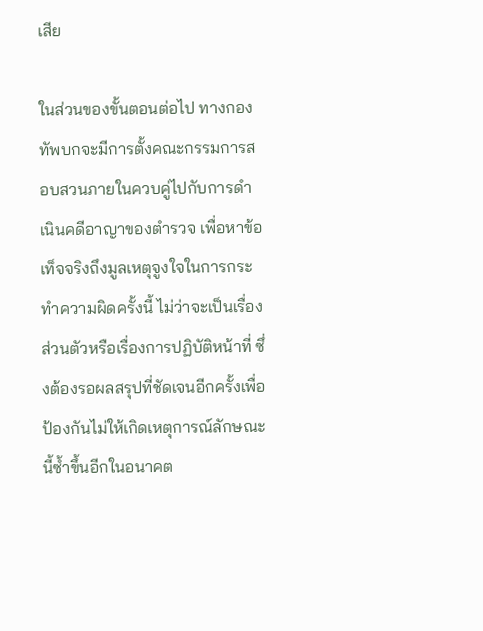เสีย

ในส่วนของขั้นตอนต่อไป ทางกองทัพบกจะมีการตั้งคณะกรรมการสอบสวนภายในควบคู่ไปกับการดำเนินคดีอาญาของตำรวจ เพื่อหาข้อเท็จจริงถึงมูลเหตุจูงใจในการกระทำความผิดครั้งนี้ ไม่ว่าจะเป็นเรื่องส่วนตัวหรือเรื่องการปฏิบัติหน้าที่ ซึ่งต้องรอผลสรุปที่ชัดเจนอีกครั้งเพื่อป้องกันไม่ให้เกิดเหตุการณ์ลักษณะนี้ซ้ำขึ้นอีกในอนาคต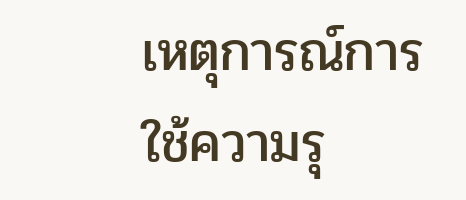เหตุการณ์การใช้ความรุ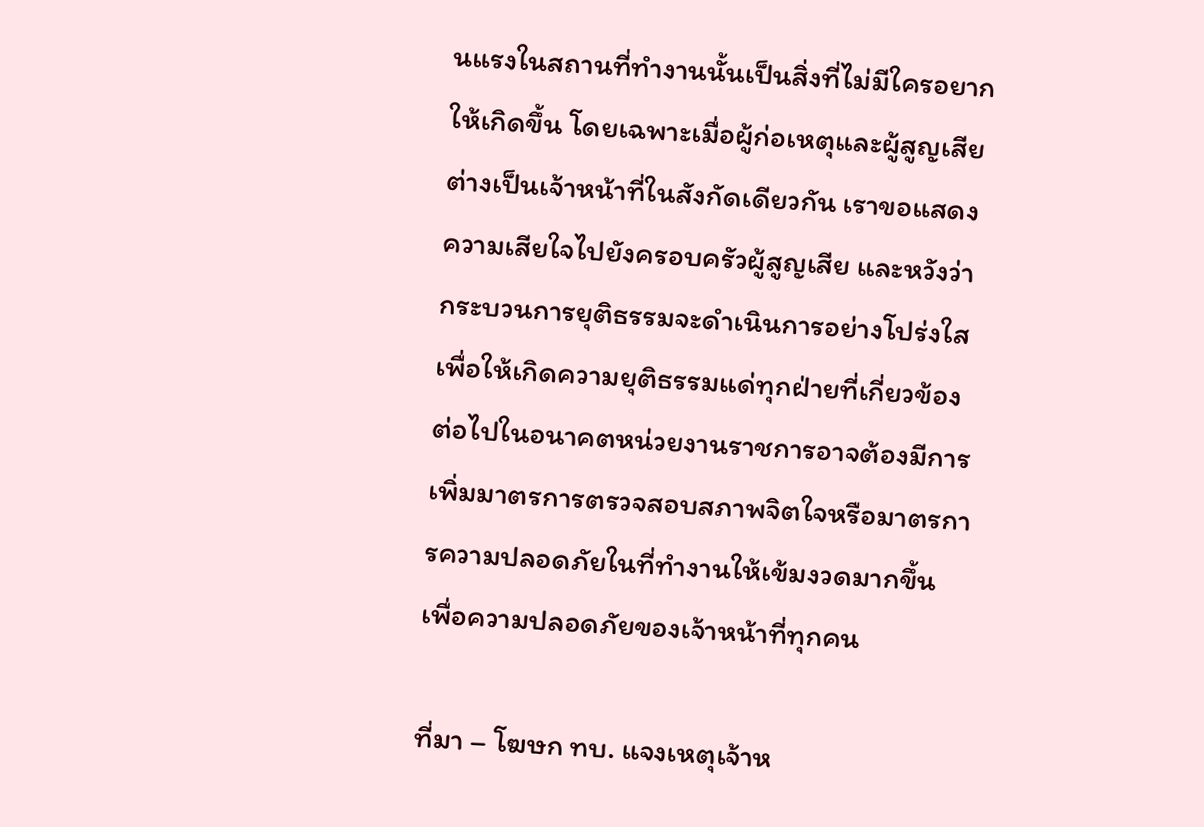นแรงในสถานที่ทำงานนั้นเป็นสิ่งที่ไม่มีใครอยากให้เกิดขึ้น โดยเฉพาะเมื่อผู้ก่อเหตุและผู้สูญเสียต่างเป็นเจ้าหน้าที่ในสังกัดเดียวกัน เราขอแสดงความเสียใจไปยังครอบครัวผู้สูญเสีย และหวังว่ากระบวนการยุติธรรมจะดำเนินการอย่างโปร่งใสเพื่อให้เกิดความยุติธรรมแด่ทุกฝ่ายที่เกี่ยวข้อง ต่อไปในอนาคตหน่วยงานราชการอาจต้องมีการเพิ่มมาตรการตรวจสอบสภาพจิตใจหรือมาตรการความปลอดภัยในที่ทำงานให้เข้มงวดมากขึ้น เพื่อความปลอดภัยของเจ้าหน้าที่ทุกคน

ที่มา – โฆษก ทบ. แจงเหตุเจ้าห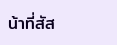น้าที่สัส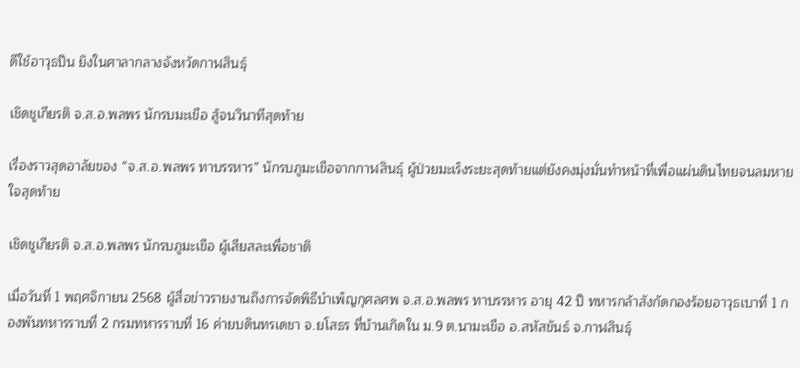ดีใช้อาวุธปืน ยิงในศาลากลางจังหวัดกาฬสินธุ์

เชิดชูเกียรติ จ.ส.อ.พลพร นักรบมะเขือ สู้จนวินาทีสุดท้าย

เรื่องราวสุดอาลัยของ “จ.ส.อ.พลพร ทาบรรหาร” นักรบภูมะเขือจากกาฬสินธุ์ ผู้ป่วยมะเร็งระยะสุดท้ายแต่ยังคงมุ่งมั่นทำหน้าที่เพื่อแผ่นดินไทยจนลมหายใจสุดท้าย

เชิดชูเกียรติ จ.ส.อ.พลพร นักรบภูมะเขือ ผู้เสียสละเพื่อชาติ

เมื่อวันที่ 1 พฤศจิกายน 2568 ผู้สื่อข่าวรายงานถึงการจัดพิธีบำเพ็ญกุศลศพ จ.ส.อ.พลพร ทาบรรหาร อายุ 42 ปี ทหารกล้าสังกัดกองร้อยอาวุธเบาที่ 1 กองพันทหารราบที่ 2 กรมทหารราบที่ 16 ค่ายบดินทรเดชา จ.ยโสธร ที่บ้านเกิดใน ม.9 ต.นามะเขือ อ.สหัสขันธ์ จ.กาฬสินธุ์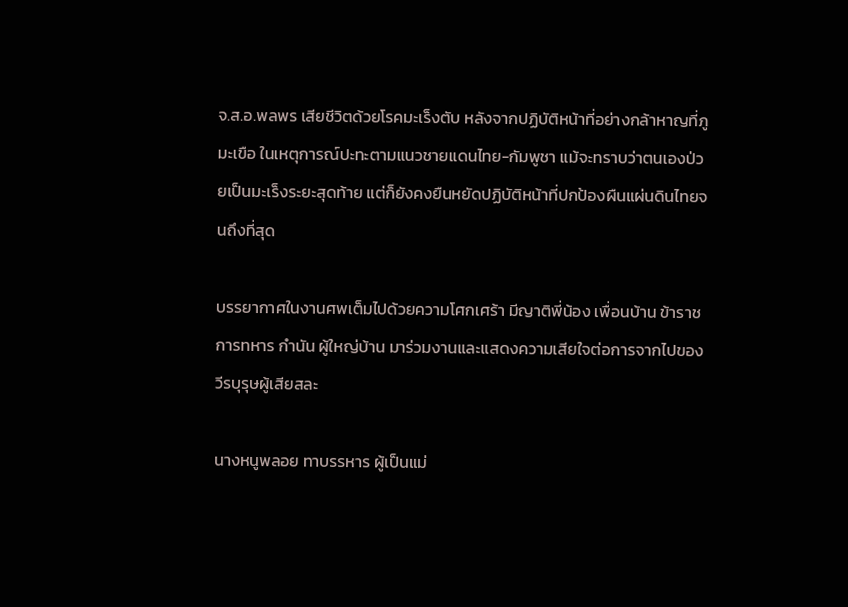จ.ส.อ.พลพร เสียชีวิตด้วยโรคมะเร็งตับ หลังจากปฏิบัติหน้าที่อย่างกล้าหาญที่ภูมะเขือ ในเหตุการณ์ปะทะตามแนวชายแดนไทย-กัมพูชา แม้จะทราบว่าตนเองป่วยเป็นมะเร็งระยะสุดท้าย แต่ก็ยังคงยืนหยัดปฏิบัติหน้าที่ปกป้องผืนแผ่นดินไทยจนถึงที่สุด

บรรยากาศในงานศพเต็มไปด้วยความโศกเศร้า มีญาติพี่น้อง เพื่อนบ้าน ข้าราชการทหาร กำนัน ผู้ใหญ่บ้าน มาร่วมงานและแสดงความเสียใจต่อการจากไปของวีรบุรุษผู้เสียสละ

นางหนูพลอย ทาบรรหาร ผู้เป็นแม่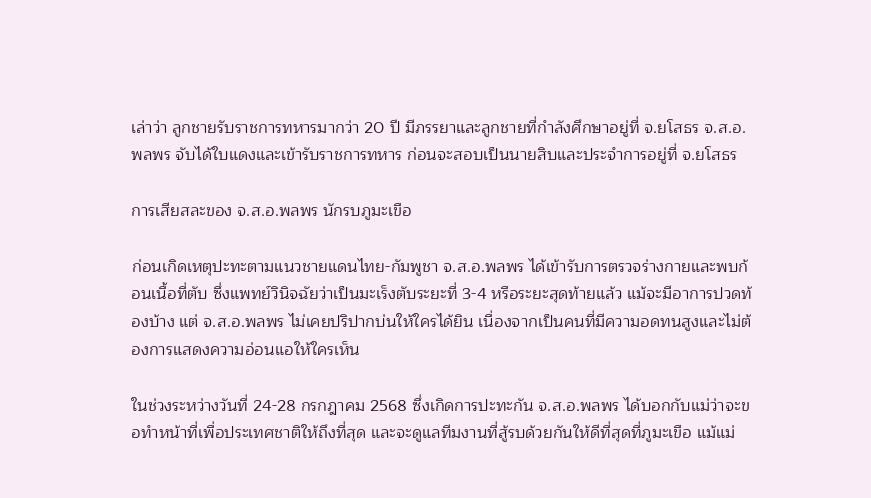เล่าว่า ลูกชายรับราชการทหารมากว่า 20 ปี มีภรรยาและลูกชายที่กำลังศึกษาอยู่ที่ จ.ยโสธร จ.ส.อ.พลพร จับได้ใบแดงและเข้ารับราชการทหาร ก่อนจะสอบเป็นนายสิบและประจำการอยู่ที่ จ.ยโสธร

การเสียสละของ จ.ส.อ.พลพร นักรบภูมะเขือ

ก่อนเกิดเหตุปะทะตามแนวชายแดนไทย-กัมพูชา จ.ส.อ.พลพร ได้เข้ารับการตรวจร่างกายและพบก้อนเนื้อที่ตับ ซึ่งแพทย์วินิจฉัยว่าเป็นมะเร็งตับระยะที่ 3-4 หรือระยะสุดท้ายแล้ว แม้จะมีอาการปวดท้องบ้าง แต่ จ.ส.อ.พลพร ไม่เคยปริปากบ่นให้ใครได้ยิน เนื่องจากเป็นคนที่มีความอดทนสูงและไม่ต้องการแสดงความอ่อนแอให้ใครเห็น

ในช่วงระหว่างวันที่ 24-28 กรกฎาคม 2568 ซึ่งเกิดการปะทะกัน จ.ส.อ.พลพร ได้บอกกับแม่ว่าจะขอทำหน้าที่เพื่อประเทศชาติให้ถึงที่สุด และจะดูแลทีมงานที่สู้รบด้วยกันให้ดีที่สุดที่ภูมะเขือ แม้แม่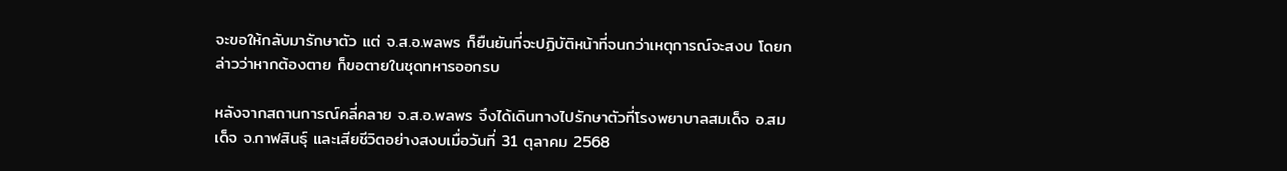จะขอให้กลับมารักษาตัว แต่ จ.ส.อ.พลพร ก็ยืนยันที่จะปฏิบัติหน้าที่จนกว่าเหตุการณ์จะสงบ โดยกล่าวว่าหากต้องตาย ก็ขอตายในชุดทหารออกรบ

หลังจากสถานการณ์คลี่คลาย จ.ส.อ.พลพร จึงได้เดินทางไปรักษาตัวที่โรงพยาบาลสมเด็จ อ.สมเด็จ จ.กาฬสินธุ์ และเสียชีวิตอย่างสงบเมื่อวันที่ 31 ตุลาคม 2568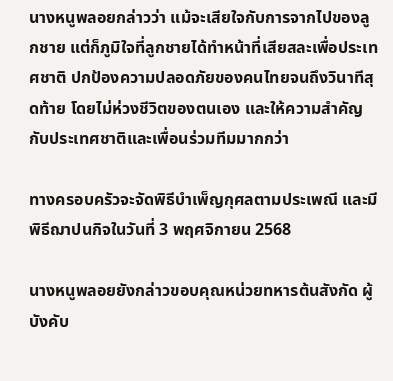นางหนูพลอยกล่าวว่า แม้จะเสียใจกับการจากไปของลูกชาย แต่ก็ภูมิใจที่ลูกชายได้ทำหน้าที่เสียสละเพื่อประเทศชาติ ปกป้องความปลอดภัยของคนไทยจนถึงวินาทีสุดท้าย โดยไม่ห่วงชีวิตของตนเอง และให้ความสำคัญกับประเทศชาติและเพื่อนร่วมทีมมากกว่า

ทางครอบครัวจะจัดพิธีบำเพ็ญกุศลตามประเพณี และมีพิธีฌาปนกิจในวันที่ 3 พฤศจิกายน 2568

นางหนูพลอยยังกล่าวขอบคุณหน่วยทหารต้นสังกัด ผู้บังคับ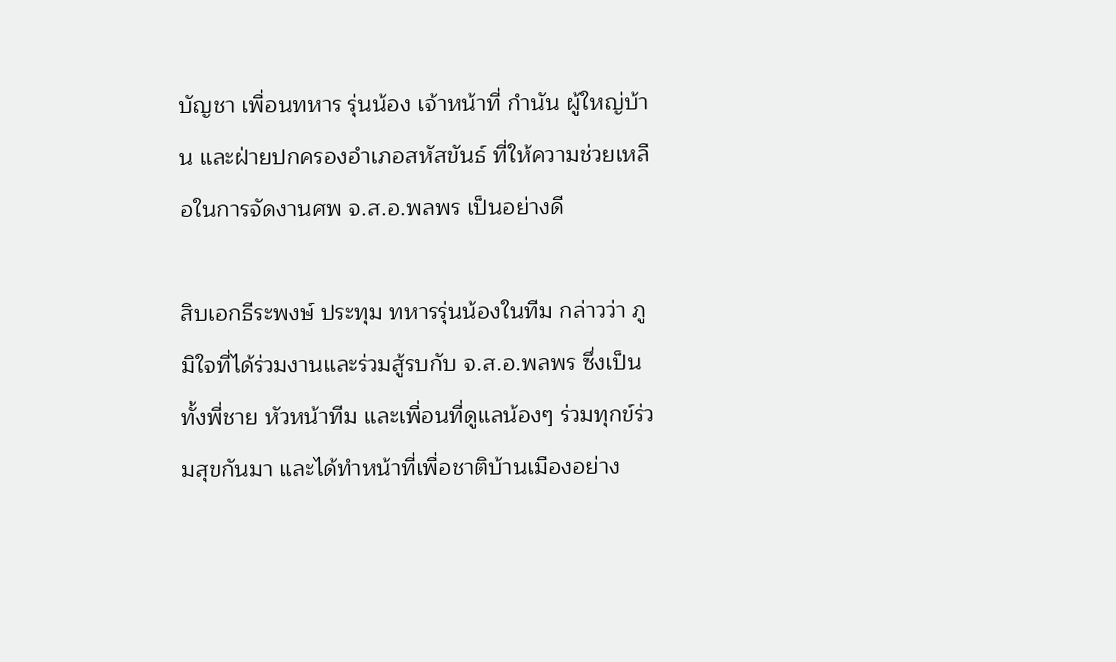บัญชา เพื่อนทหาร รุ่นน้อง เจ้าหน้าที่ กำนัน ผู้ใหญ่บ้าน และฝ่ายปกครองอำเภอสหัสขันธ์ ที่ให้ความช่วยเหลือในการจัดงานศพ จ.ส.อ.พลพร เป็นอย่างดี

สิบเอกธีระพงษ์ ประทุม ทหารรุ่นน้องในทีม กล่าวว่า ภูมิใจที่ได้ร่วมงานและร่วมสู้รบกับ จ.ส.อ.พลพร ซึ่งเป็นทั้งพี่ชาย หัวหน้าทีม และเพื่อนที่ดูแลน้องๆ ร่วมทุกข์ร่วมสุขกันมา และได้ทำหน้าที่เพื่อชาติบ้านเมืองอย่าง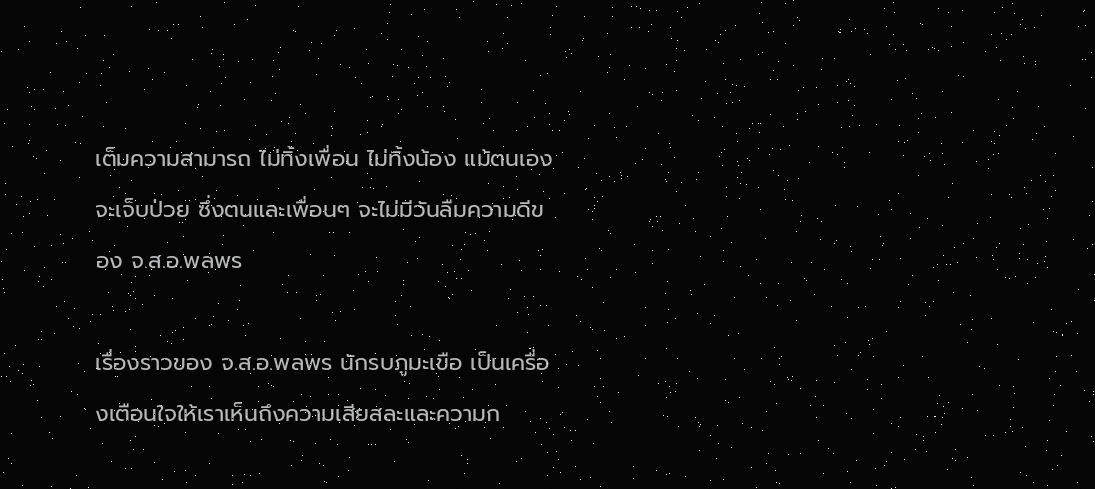เต็มความสามารถ ไม่ทิ้งเพื่อน ไม่ทิ้งน้อง แม้ตนเองจะเจ็บป่วย ซึ่งตนและเพื่อนๆ จะไม่มีวันลืมความดีของ จ.ส.อ.พลพร

เรื่องราวของ จ.ส.อ.พลพร นักรบภูมะเขือ เป็นเครื่องเตือนใจให้เราเห็นถึงความเสียสละและความก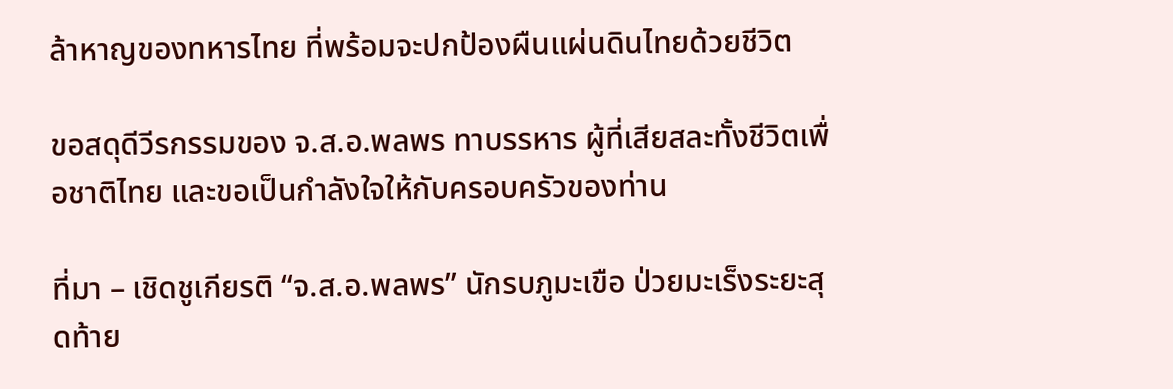ล้าหาญของทหารไทย ที่พร้อมจะปกป้องผืนแผ่นดินไทยด้วยชีวิต

ขอสดุดีวีรกรรมของ จ.ส.อ.พลพร ทาบรรหาร ผู้ที่เสียสละทั้งชีวิตเพื่อชาติไทย และขอเป็นกำลังใจให้กับครอบครัวของท่าน

ที่มา – เชิดชูเกียรติ “จ.ส.อ.พลพร” นักรบภูมะเขือ ป่วยมะเร็งระยะสุดท้าย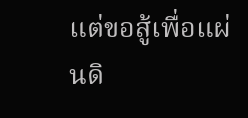แต่ขอสู้เพื่อแผ่นดิ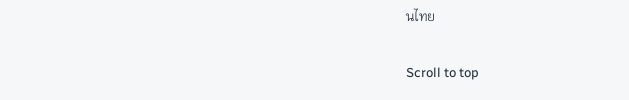นไทย

Scroll to top